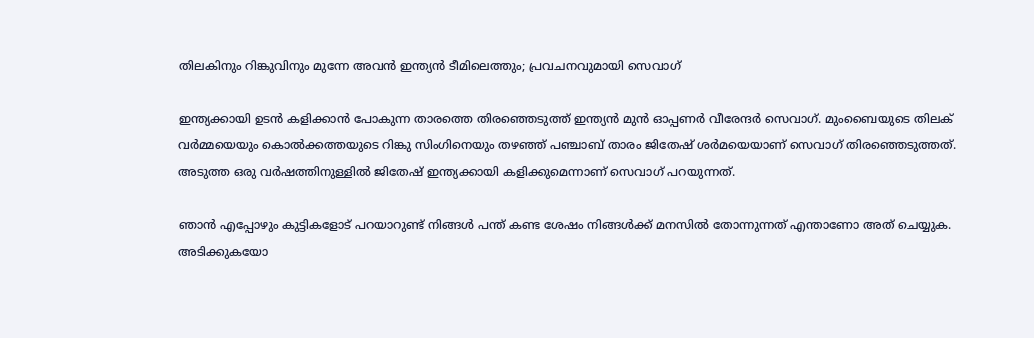തിലകിനും റിങ്കുവിനും മുന്നേ അവന്‍ ഇന്ത്യന്‍ ടീമിലെത്തും; പ്രവചനവുമായി സെവാഗ്

ഇന്ത്യക്കായി ഉടന്‍ കളിക്കാന്‍ പോകുന്ന താരത്തെ തിരഞ്ഞെടുത്ത് ഇന്ത്യന്‍ മുന്‍ ഓപ്പണര്‍ വീരേന്ദര്‍ സെവാഗ്. മുംബൈയുടെ തിലക് വര്‍മ്മയെയും കൊല്‍ക്കത്തയുടെ റിങ്കു സിംഗിനെയും തഴഞ്ഞ് പഞ്ചാബ് താരം ജിതേഷ് ശര്‍മയെയാണ് സെവാഗ് തിരഞ്ഞെടുത്തത്. അടുത്ത ഒരു വര്‍ഷത്തിനുള്ളില്‍ ജിതേഷ് ഇന്ത്യക്കായി കളിക്കുമെന്നാണ് സെവാഗ് പറയുന്നത്.

ഞാന്‍ എപ്പോഴും കുട്ടികളോട് പറയാറുണ്ട് നിങ്ങള്‍ പന്ത് കണ്ട ശേഷം നിങ്ങള്‍ക്ക് മനസില്‍ തോന്നുന്നത് എന്താണോ അത് ചെയ്യുക. അടിക്കുകയോ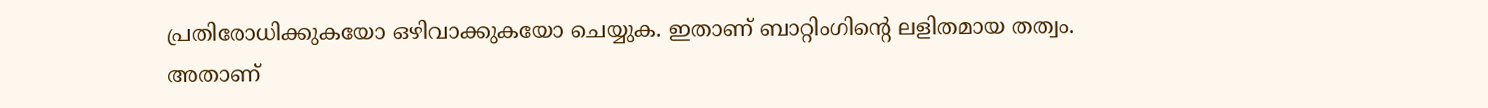പ്രതിരോധിക്കുകയോ ഒഴിവാക്കുകയോ ചെയ്യുക. ഇതാണ് ബാറ്റിംഗിന്റെ ലളിതമായ തത്വം. അതാണ്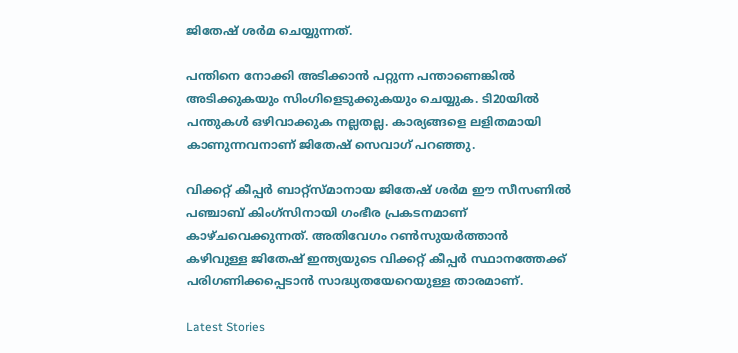ജിതേഷ് ശര്‍മ ചെയ്യുന്നത്.

പന്തിനെ നോക്കി അടിക്കാന്‍ പറ്റുന്ന പന്താണെങ്കില്‍ അടിക്കുകയും സിംഗിളെടുക്കുകയും ചെയ്യുക. ടി20യില്‍ പന്തുകള്‍ ഒഴിവാക്കുക നല്ലതല്ല. കാര്യങ്ങളെ ലളിതമായി കാണുന്നവനാണ് ജിതേഷ് സെവാഗ് പറഞ്ഞു.

വിക്കറ്റ് കീപ്പര്‍ ബാറ്റ്സ്മാനായ ജിതേഷ് ശര്‍മ ഈ സീസണില്‍ പഞ്ചാബ് കിംഗ്‌സിനായി ഗംഭീര പ്രകടനമാണ് കാഴ്ചവെക്കുന്നത്. അതിവേഗം റണ്‍സുയര്‍ത്താന്‍ കഴിവുള്ള ജിതേഷ് ഇന്ത്യയുടെ വിക്കറ്റ് കീപ്പര്‍ സ്ഥാനത്തേക്ക് പരിഗണിക്കപ്പെടാന്‍ സാദ്ധ്യതയേറെയുള്ള താരമാണ്.

Latest Stories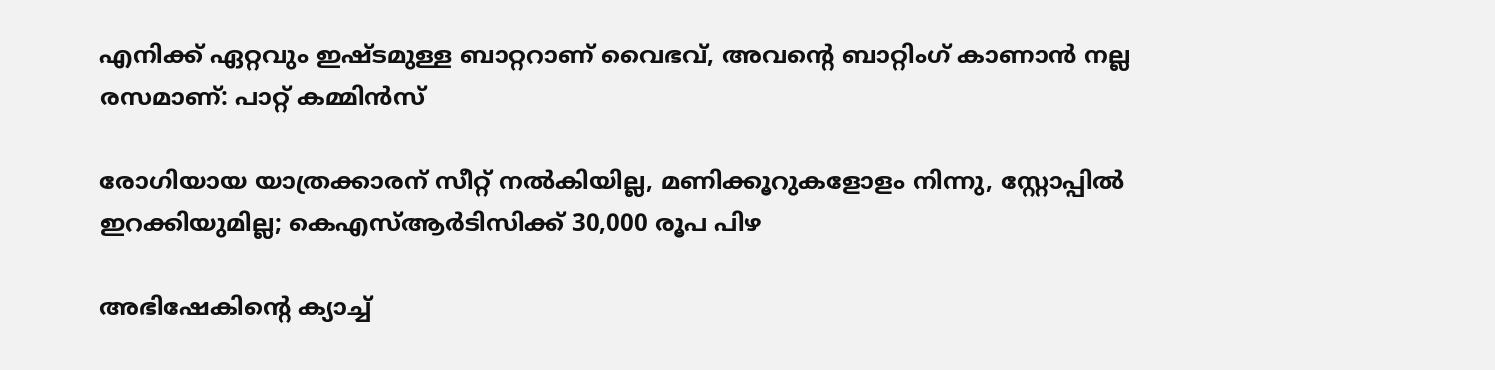എനിക്ക് ഏറ്റവും ഇഷ്ടമുള്ള ബാറ്ററാണ് വൈഭവ്, അവന്റെ ബാറ്റിംഗ് കാണാൻ നല്ല രസമാണ്: പാറ്റ് കമ്മിൻസ്

രോഗിയായ യാത്രക്കാരന് സീറ്റ് നല്‍കിയില്ല, മണിക്കൂറുകളോളം നിന്നു, സ്റ്റോപ്പിൽ ഇറക്കിയുമില്ല; കെഎസ്ആര്‍ടിസിക്ക് 30,000 രൂപ പിഴ

അഭിഷേകിന്റെ ക്യാച്ച്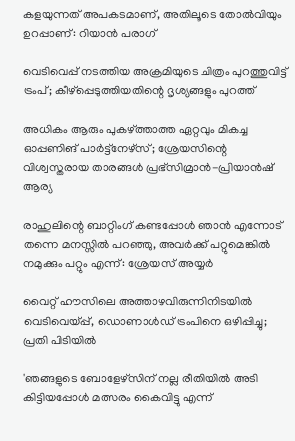കളയുന്നത് അപകടമാണ്, അതിലൂടെ തോൽവിയും ഉറപ്പാണ്: റിയാൻ പരാഗ്

വെടിവെപ്പ് നടത്തിയ അക്രമിയുടെ ചിത്രം പുറത്തുവിട്ട് ട്രംപ്; കീഴ്‌പ്പെടുത്തിയതിന്റെ ദൃശ്യങ്ങളും പുറത്ത്

അധികം ആരും പുകഴ്ത്താത്ത ഏറ്റവും മികച്ച ഓപ്പണിങ് പാർട്ട്നേഴ്സ്; ശ്രേയസിന്റെ വിശ്വസ്തരായ താരങ്ങൾ പ്രഭ്സിമ്രാൻ-പ്രിയാൻഷ് ആര്യ

രാഹുലിന്റെ ബാറ്റിംഗ് കണ്ടപ്പോൾ ഞാൻ എന്നോട് തന്നെ മനസ്സിൽ പറഞ്ഞു, അവർക്ക് പറ്റുമെങ്കിൽ നമുക്കും പറ്റും എന്ന്: ശ്രേയസ് അയ്യർ

വൈറ്റ് ഹൗസിലെ അത്താഴവിരുന്നിനിടയിൽ വെടിവെയ്പ്പ്, ഡൊണാൾഡ് ട്രംപിനെ ഒഴിപ്പിച്ചു; പ്രതി പിടിയിൽ

'ഞങ്ങളുടെ ബോളേഴ്സിന് നല്ല രീതിയിൽ അടി കിട്ടിയപ്പോൾ മത്സരം കൈവിട്ടു എന്ന്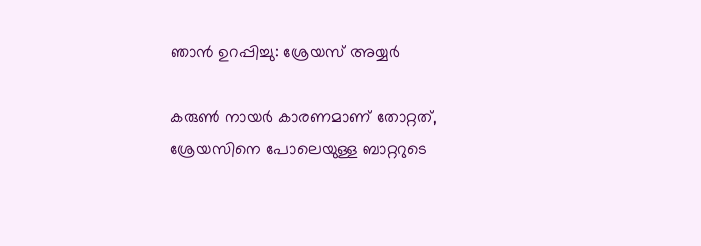ഞാൻ ഉറപ്പിച്ചു: ശ്രേയസ് അയ്യർ

കരുൺ നായർ കാരണമാണ് തോറ്റത്, ശ്രേയസിനെ പോലെയുള്ള ബാറ്ററുടെ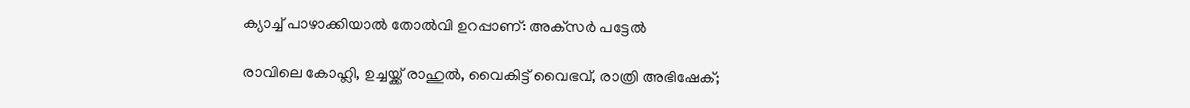ക്യാച്ച് പാഴാക്കിയാൽ തോൽവി ഉറപ്പാണ്: അക്‌സർ പട്ടേൽ

രാവിലെ കോഹ്ലി, ഉച്ചയ്ക്ക് രാഹുൽ, വൈകിട്ട് വൈഭവ്, രാത്രി അഭിഷേക്;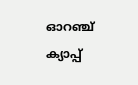ഓറഞ്ച് ക്യാപ്പ്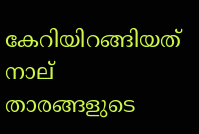കേറിയിറങ്ങിയത് നാല് താരങ്ങളുടെ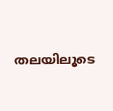തലയിലൂടെ